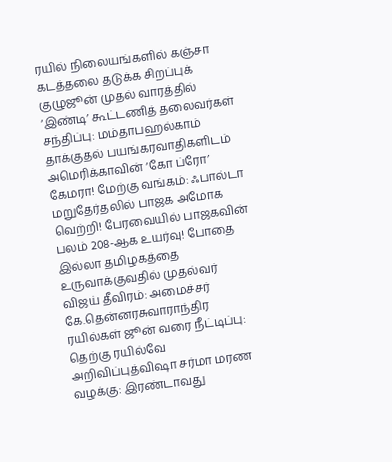ரயில் நிலையங்களில் கஞ்சா கடத்தலை தடுக்க சிறப்புக் குழுஜூன் முதல் வாரத்தில் ‘இண்டி’ கூட்டணித் தலைவர்கள் சந்திப்பு: மம்தாபஹல்காம் தாக்குதல் பயங்கரவாதிகளிடம் அமெரிக்காவின் ‘கோ ப்ரோ’ கேமரா! மேற்கு வங்கம்: ஃபால்டா மறுதேர்தலில் பாஜக அமோக வெற்றி! பேரவையில் பாஜகவின் பலம் 208-ஆக உயர்வு! போதை இல்லா தமிழகத்தை உருவாக்குவதில் முதல்வர் விஜய் தீவிரம்: அமைச்சர் கே.தென்னரசுவாராந்திர ரயில்கள் ஜூன் வரை நீட்டிப்பு: தெற்கு ரயில்வே அறிவிப்புத்விஷா சர்மா மரண வழக்கு: இரண்டாவது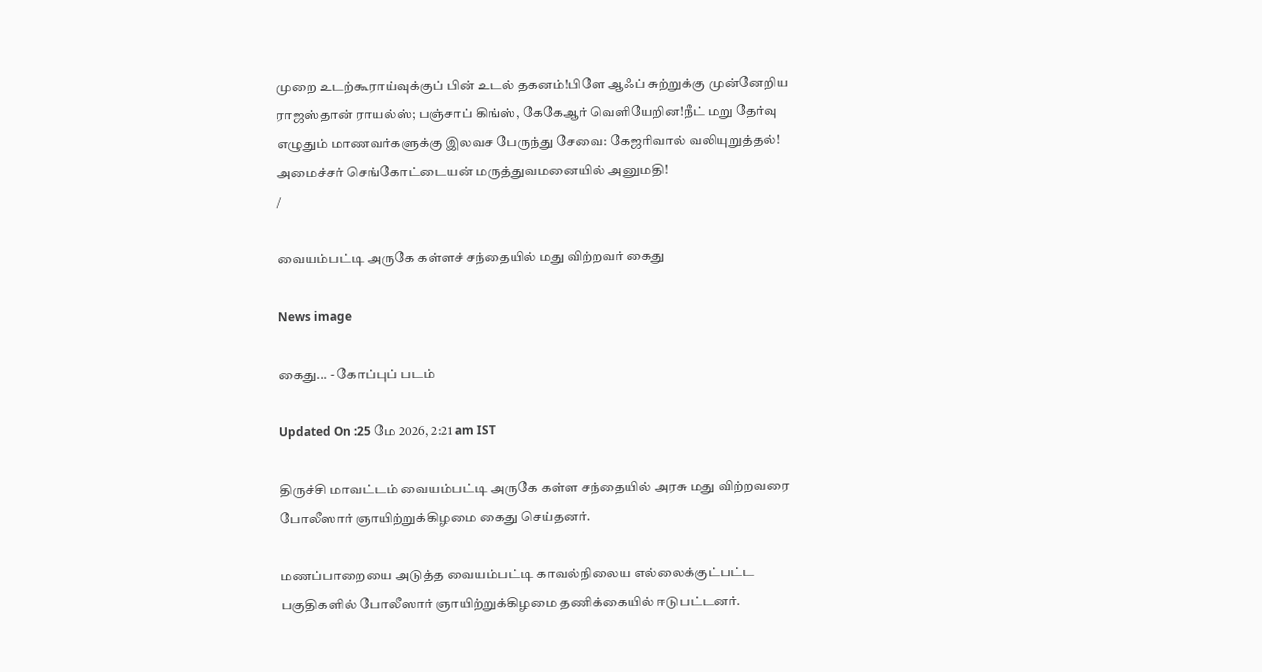முறை உடற்கூராய்வுக்குப் பின் உடல் தகனம்!பிளே ஆஃப் சுற்றுக்கு முன்னேறிய ராஜஸ்தான் ராயல்ஸ்; பஞ்சாப் கிங்ஸ், கேகேஆர் வெளியேறின!நீட் மறு தேர்வு எழுதும் மாணவர்களுக்கு இலவச பேருந்து சேவை: கேஜரிவால் வலியுறுத்தல்! அமைச்சர் செங்கோட்டையன் மருத்துவமனையில் அனுமதி!
/

வையம்பட்டி அருகே கள்ளச் சந்தையில் மது விற்றவர் கைது

News image

கைது... - கோப்புப் படம்

Updated On :25 மே 2026, 2:21 am IST

திருச்சி மாவட்டம் வையம்பட்டி அருகே கள்ள சந்தையில் அரசு மது விற்றவரை போலீஸார் ஞாயிற்றுக்கிழமை கைது செய்தனர்.

மணப்பாறையை அடுத்த வையம்பட்டி காவல்நிலைய எல்லைக்குட்பட்ட பகுதிகளில் போலீஸார் ஞாயிற்றுக்கிழமை தணிக்கையில் ஈடுபட்டனர்.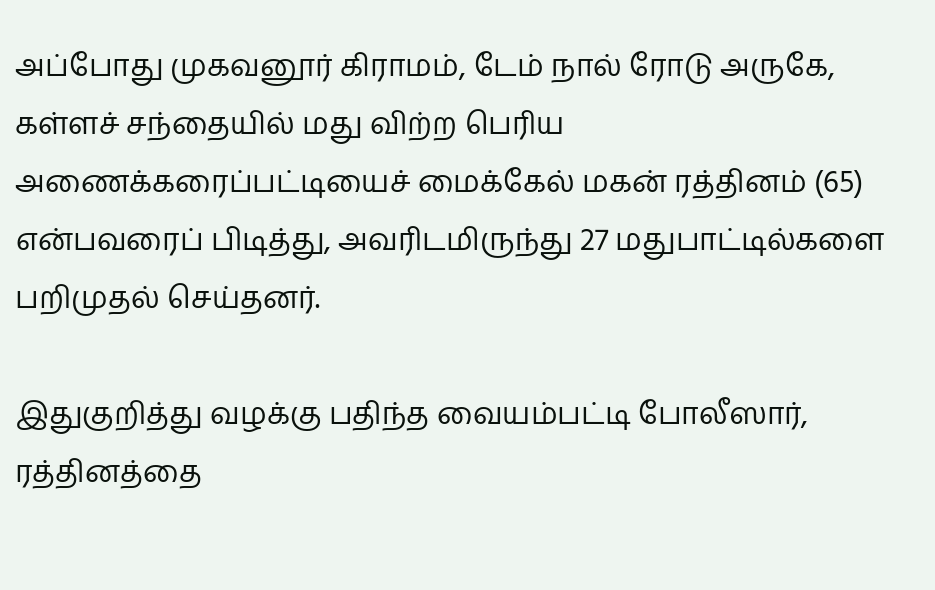அப்போது முகவனூர் கிராமம், டேம் நால் ரோடு அருகே, கள்ளச் சந்தையில் மது விற்ற பெரிய அணைக்கரைப்பட்டியைச் மைக்கேல் மகன் ரத்தினம் (65) என்பவரைப் பிடித்து, அவரிடமிருந்து 27 மதுபாட்டில்களை பறிமுதல் செய்தனர்.

இதுகுறித்து வழக்கு பதிந்த வையம்பட்டி போலீஸார், ரத்தினத்தை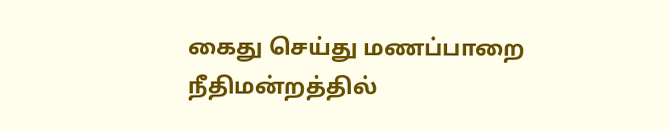கைது செய்து மணப்பாறை நீதிமன்றத்தில்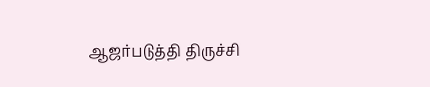ஆஜர்படுத்தி திருச்சி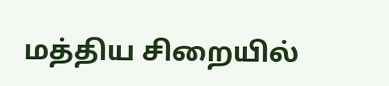மத்திய சிறையில்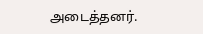அடைத்தனர்.